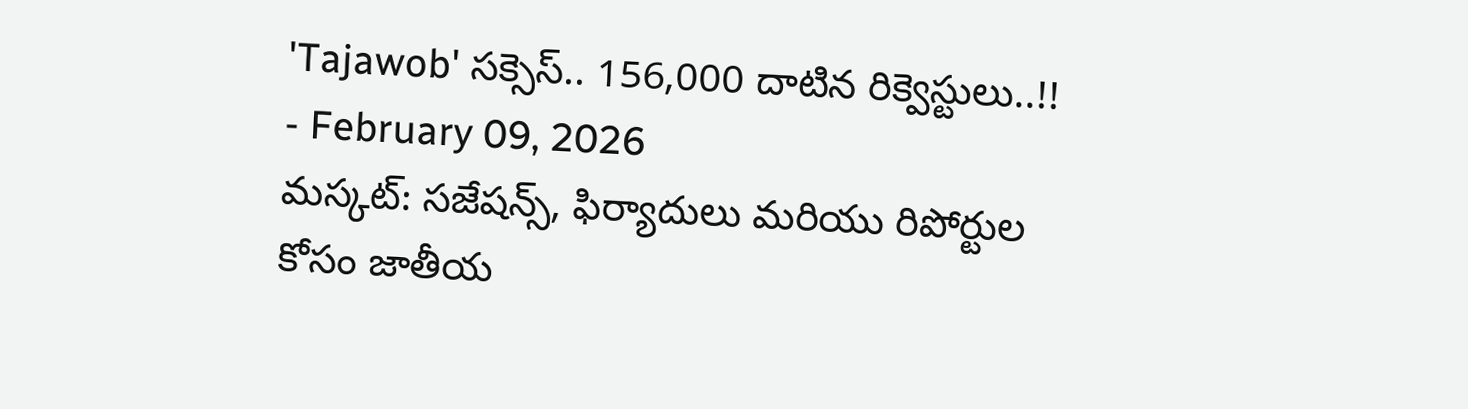'Tajawob' సక్సెస్.. 156,000 దాటిన రిక్వెస్టులు..!!
- February 09, 2026
మస్కట్: సజేషన్స్, ఫిర్యాదులు మరియు రిపోర్టుల కోసం జాతీయ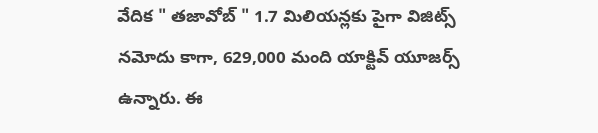వేదిక " తజావోబ్ " 1.7 మిలియన్లకు పైగా విజిట్స్ నమోదు కాగా, 629,000 మంది యాక్టివ్ యూజర్స్ ఉన్నారు. ఈ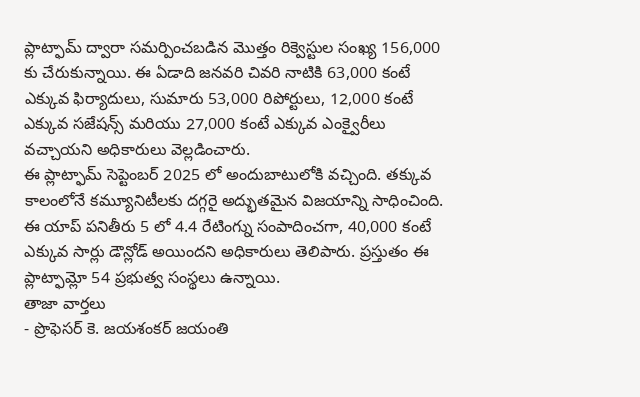ప్లాట్ఫామ్ ద్వారా సమర్పించబడిన మొత్తం రిక్వెస్టుల సంఖ్య 156,000 కు చేరుకున్నాయి. ఈ ఏడాది జనవరి చివరి నాటికి 63,000 కంటే ఎక్కువ ఫిర్యాదులు, సుమారు 53,000 రిపోర్టులు, 12,000 కంటే ఎక్కువ సజేషన్స్ మరియు 27,000 కంటే ఎక్కువ ఎంక్వైరీలు వచ్చాయని అధికారులు వెల్లడించారు.
ఈ ప్లాట్ఫామ్ సెప్టెంబర్ 2025 లో అందుబాటులోకి వచ్చింది. తక్కువ కాలంలోనే కమ్యూనిటీలకు దగ్గరై అద్భుతమైన విజయాన్ని సాధించింది. ఈ యాప్ పనితీరు 5 లో 4.4 రేటింగ్ను సంపాదించగా, 40,000 కంటే ఎక్కువ సార్లు డౌన్లోడ్ అయిందని అధికారులు తెలిపారు. ప్రస్తుతం ఈ ప్లాట్ఫామ్లో 54 ప్రభుత్వ సంస్థలు ఉన్నాయి.
తాజా వార్తలు
- ప్రొఫెసర్ కె. జయశంకర్ జయంతి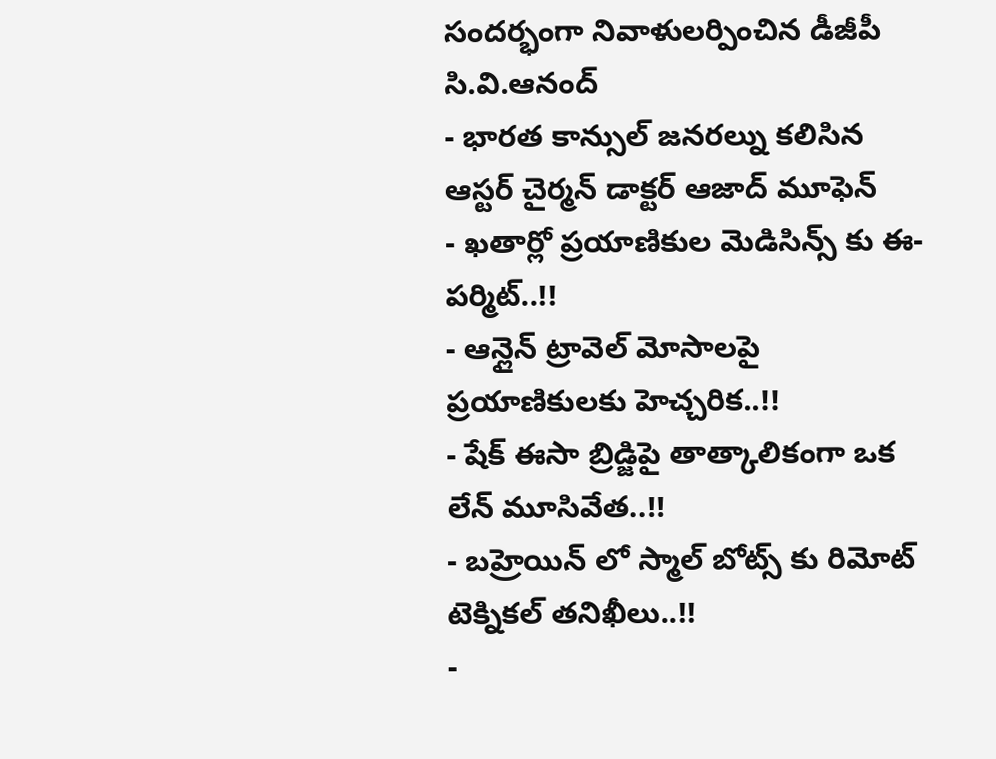సందర్భంగా నివాళులర్పించిన డీజీపీ సి.వి.ఆనంద్
- భారత కాన్సుల్ జనరల్ను కలిసిన ఆస్టర్ చైర్మన్ డాక్టర్ ఆజాద్ మూఫెన్
- ఖతార్లో ప్రయాణికుల మెడిసిన్స్ కు ఈ-పర్మిట్..!!
- ఆన్లైన్ ట్రావెల్ మోసాలపై ప్రయాణికులకు హెచ్చరిక..!!
- షేక్ ఈసా బ్రిడ్జిపై తాత్కాలికంగా ఒక లేన్ మూసివేత..!!
- బహ్రెయిన్ లో స్మాల్ బోట్స్ కు రిమోట్ టెక్నికల్ తనిఖీలు..!!
-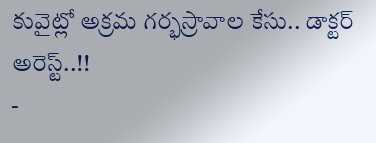కువైట్లో అక్రమ గర్భస్రావాల కేసు.. డాక్టర్ అరెస్ట్..!!
-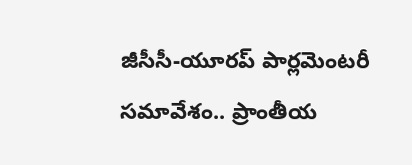జీసీసీ-యూరప్ పార్లమెంటరీ సమావేశం.. ప్రాంతీయ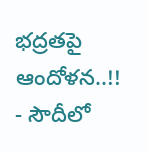భద్రతపై ఆందోళన..!!
- సౌదీలో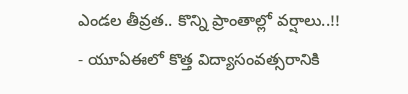ఎండల తీవ్రత.. కొన్ని ప్రాంతాల్లో వర్షాలు..!!
- యూఏఈలో కొత్త విద్యాసంవత్సరానికి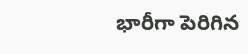భారీగా పెరిగిన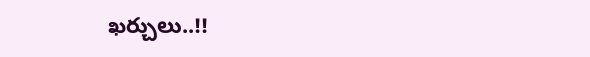ఖర్చులు..!!